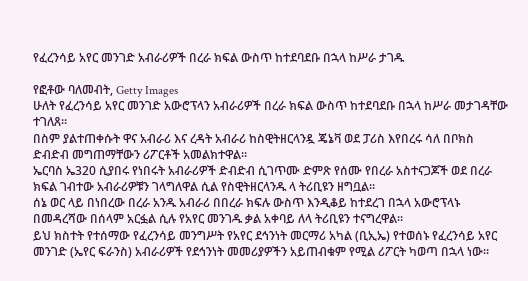የፈረንሳይ አየር መንገድ አብራሪዎች በረራ ክፍል ውስጥ ከተደባደቡ በኋላ ከሥራ ታገዱ

የፎቶው ባለመብት, Getty Images
ሁለት የፈረንሳይ አየር መንገድ አውሮፕላን አብራሪዎች በረራ ክፍል ውስጥ ከተደባደቡ በኋላ ከሥራ መታገዳቸው ተገለጸ።
በስም ያልተጠቀሱት ዋና አብራሪ እና ረዳት አብራሪ ከስዊትዘርላንዷ ጄኔቫ ወደ ፓሪስ እየበረሩ ሳለ በቦክስ ድብድብ መግጠማቸውን ሪፖርቶች አመልክተዋል።
ኤርባስ ኤ320 ሲያበሩ የነበሩት አብራሪዎች ድብድብ ሲገጥሙ ድምጽ የሰሙ የበረራ አስተናጋጆች ወደ በረራ ክፍል ገብተው አብራሪዎቹን ገላግለዋል ሲል የስዊትዘርላንዱ ላ ትሪቢዩን ዘግቧል።
ሰኔ ወር ላይ በነበረው በረራ አንዱ አብራሪ በበረራ ክፍሉ ውስጥ እንዲቆይ ከተደረገ በኋላ አውሮፕላኑ በመዳረሻው በሰላም አርፏል ሲሉ የአየር መንገዱ ቃል አቀባይ ለላ ትሪቢዩን ተናግረዋል።
ይህ ክስተት የተሰማው የፈረንሳይ መንግሥት የአየር ደኅንነት መርማሪ አካል (ቢኢኤ) የተወሰኑ የፈረንሳይ አየር መንገድ (ኤየር ፍራንስ) አብራሪዎች የደኅንነት መመሪያዎችን አይጠብቁም የሚል ሪፖርት ካወጣ በኋላ ነው።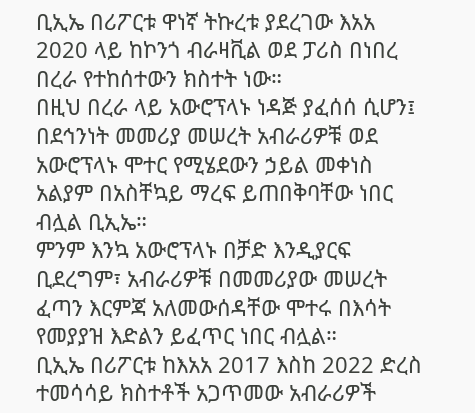ቢኢኤ በሪፖርቱ ዋነኛ ትኩረቱ ያደረገው እአአ 2020 ላይ ከኮንጎ ብራዛቪል ወደ ፓሪስ በነበረ በረራ የተከሰተውን ክስተት ነው።
በዚህ በረራ ላይ አውሮፕላኑ ነዳጅ ያፈሰሰ ሲሆን፤ በደኅንነት መመሪያ መሠረት አብራሪዎቹ ወደ አውሮፕላኑ ሞተር የሚሄደውን ኃይል መቀነስ አልያም በአስቸኳይ ማረፍ ይጠበቅባቸው ነበር ብሏል ቢኢኤ።
ምንም እንኳ አውሮፕላኑ በቻድ እንዲያርፍ ቢደረግም፣ አብራሪዎቹ በመመሪያው መሠረት ፈጣን እርምጃ አለመውሰዳቸው ሞተሩ በእሳት የመያያዝ እድልን ይፈጥር ነበር ብሏል።
ቢኢኤ በሪፖርቱ ከእአአ 2017 እስከ 2022 ድረስ ተመሳሳይ ክስተቶች አጋጥመው አብራሪዎች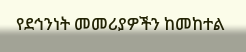የደኅንነት መመሪያዎችን ከመከተል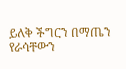ይለቅ ችግርን በማጤን የራሳቸውን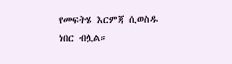የመፍትሄ እርምጃ ሲወስዱ ነበር ብሏል።